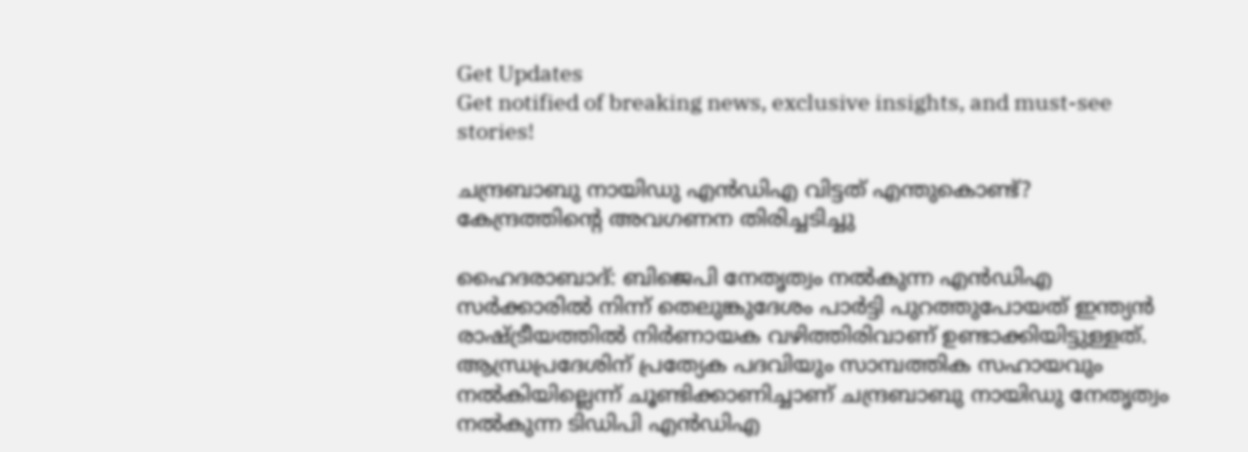Get Updates
Get notified of breaking news, exclusive insights, and must-see stories!

ചന്ദ്രബാബു നായിഡു എന്‍ഡിഎ വിട്ട‌ത് എന്തുകൊണ്ട്? കേന്ദ്രത്തിന്റെ അവഗണന തിരിച്ചടിച്ചു

ഹൈദരാബാദ്: ബിജെപി നേതൃത്വം നല്‍കുന്ന എന്‍ഡിഎ സര്‍ക്കാരില്‍ നിന്ന് തെലുങ്കുദേശം പാര്‍ട്ടി പുറത്തുപോയത് ഇന്ത്യന്‍ രാഷ്ട്രീയത്തില്‍ നിര്‍ണായക വഴിത്തിരിവാണ് ഉണ്ടാക്കിയിട്ടുള്ളത്. ആന്ധ്രപ്രദേശിന് പ്രത്യേക പദവിയും സാമ്പത്തിക സഹായവും നല്‍കിയില്ലെന്ന് ചൂണ്ടിക്കാണിച്ചാണ് ചന്ദ്രബാബു നായിഡു നേതൃത്വം നല്‍കുന്ന ടിഡിപി എന്‍ഡിഎ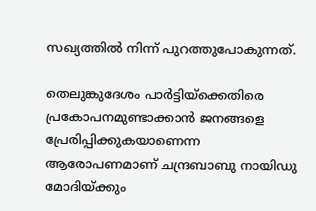സഖ്യത്തില്‍ നിന്ന് പുറത്തുപോകുന്നത്.

തെലുങ്കുദേശം പാര്‍ട്ടിയ്ക്കെതിരെ പ്രകോപനമുണ്ടാക്കാന്‍ ജനങ്ങളെ പ്രേരിപ്പിക്കുകയാണെന്ന ആരോപണമാണ് ചന്ദ്രബാബു നായിഡു മോദിയ്ക്കും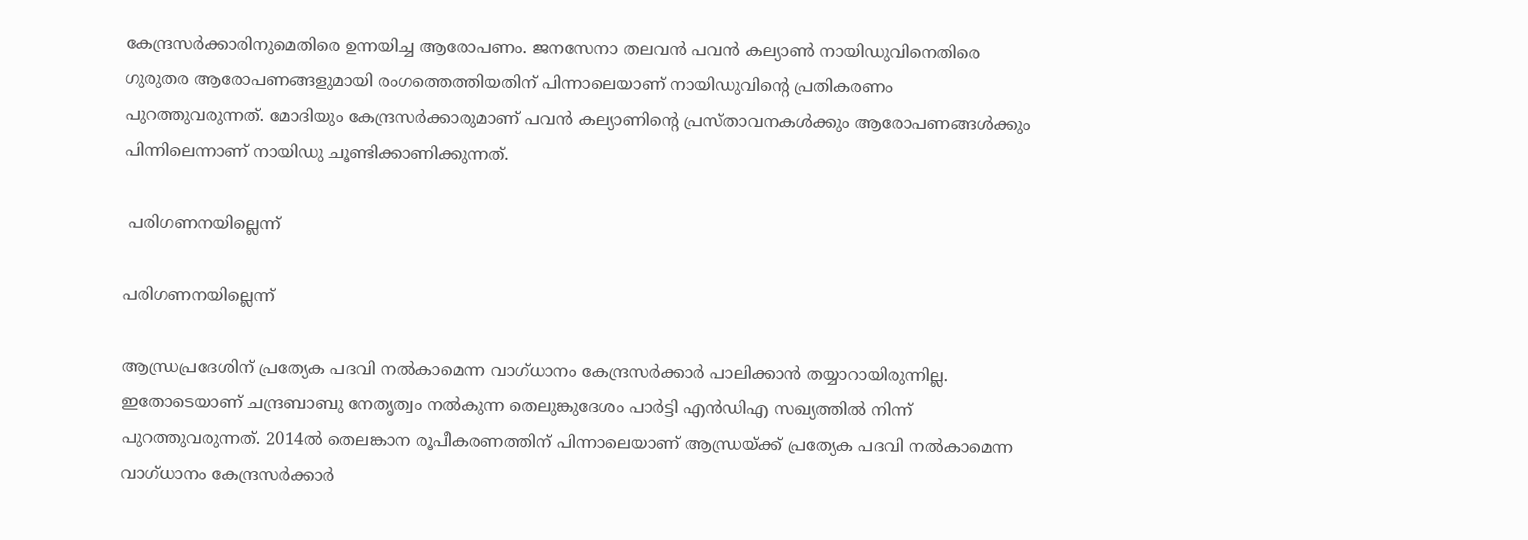കേന്ദ്രസര്‍ക്കാരിനുമെതിരെ ഉന്നയിച്ച ആരോപണം. ജനസേനാ തലവന്‍ പവന്‍ കല്യാണ്‍ നായിഡുവിനെതിരെ ഗുരുതര ആരോപണങ്ങളുമായി രംഗത്തെത്തിയതിന് പിന്നാലെയാണ് നായിഡുവിന്റെ പ്രതികരണം പുറത്തുവരുന്നത്. മോദിയും കേന്ദ്രസര്‍ക്കാരുമാണ് പവന്‍ കല്യാണിന്റെ പ്രസ്താവനകള്‍ക്കും ആരോപണങ്ങള്‍ക്കും പിന്നിലെന്നാണ് നായിഡു ചൂണ്ടിക്കാണിക്കുന്നത്.

 പരിഗണനയില്ലെന്ന്

പരിഗണനയില്ലെന്ന്

ആന്ധ്രപ്രദേശിന് പ്രത്യേക പദവി നല്‍കാമെന്ന വാഗ്ധാനം കേന്ദ്രസര്‍ക്കാര്‍ പാലിക്കാന്‍ തയ്യാറായിരുന്നില്ല. ഇതോടെയാണ് ചന്ദ്രബാബു നേതൃത്വം നല്‍കുന്ന തെലുങ്കുദേശം പാര്‍ട്ടി എന്‍ഡിഎ സഖ്യത്തില്‍ നിന്ന് പുറത്തുവരുന്നത്. 2014ല്‍ തെലങ്കാന രൂപീകരണത്തിന് പിന്നാലെയാണ് ആന്ധ്രയ്ക്ക് പ്രത്യേക പദവി നല്‍കാമെന്ന വാഗ്ധാനം കേന്ദ്രസര്‍ക്കാര്‍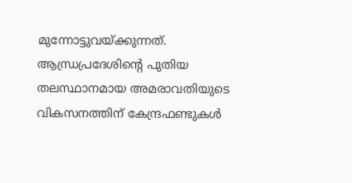മുന്നോട്ടുവയ്ക്കുന്നത്. ആന്ധ്രപ്രദേശിന്റെ പുതിയ തലസ്ഥാനമായ അമരാവതിയുടെ വികസനത്തിന് കേന്ദ്രഫണ്ടുകള്‍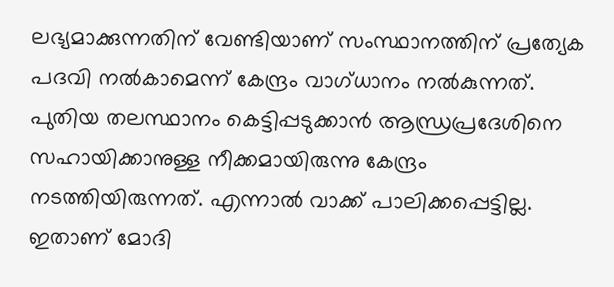ലഭ്യമാക്കുന്നതിന് വേണ്ടിയാണ് സംസ്ഥാനത്തിന് പ്രത്യേക പദവി നല്‍കാമെന്ന് കേന്ദ്രം വാഗ്ധാനം നല്‍കുന്നത്. പുതിയ തലസ്ഥാനം കെട്ടിപ്പടുക്കാന്‍ ആന്ധ്രപ്രദേശിനെ സഹായിക്കാനുള്ള നീക്കമായിരുന്നു കേന്ദ്രം നടത്തിയിരുന്നത്. എന്നാല്‍ വാക്ക് പാലിക്കപ്പെട്ടില്ല. ഇതാണ് മോദി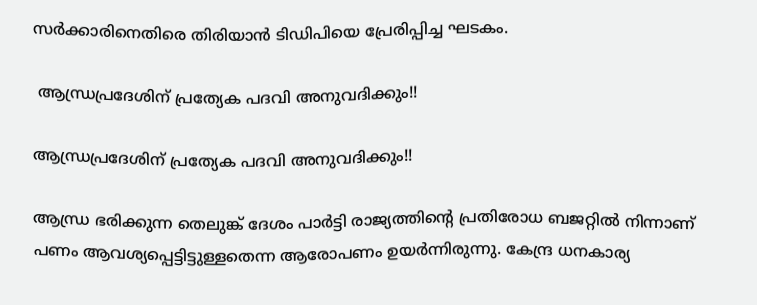സര്‍ക്കാരിനെതിരെ തിരിയാന്‍ ടിഡിപിയെ പ്രേരിപ്പിച്ച ഘടകം.

 ആന്ധ്രപ്രദേശിന് പ്രത്യേക പദവി അനുവദിക്കും!!

ആന്ധ്രപ്രദേശിന് പ്രത്യേക പദവി അനുവദിക്കും!!

ആന്ധ്ര ഭരിക്കുന്ന തെലുങ്ക് ദേശം പാര്‍ട്ടി രാജ്യത്തിന്റെ പ്രതിരോധ ബജറ്റില്‍ നിന്നാണ് പണം ആവശ്യപ്പെട്ടിട്ടുള്ളതെന്ന ആരോപണം ഉയര്‍ന്നിരുന്നു. കേന്ദ്ര ധനകാര്യ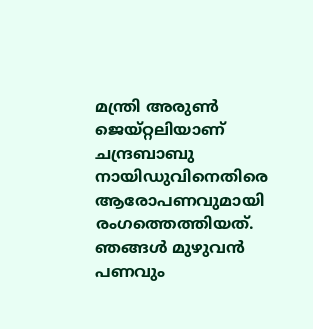മന്ത്രി അരുണ്‍ ജെയ്റ്റലിയാണ് ചന്ദ്രബാബു നായിഡുവിനെതിരെ ആരോപണവുമായി രംഗത്തെത്തിയത്. ഞങ്ങള്‍ മുഴുവന്‍ പണവും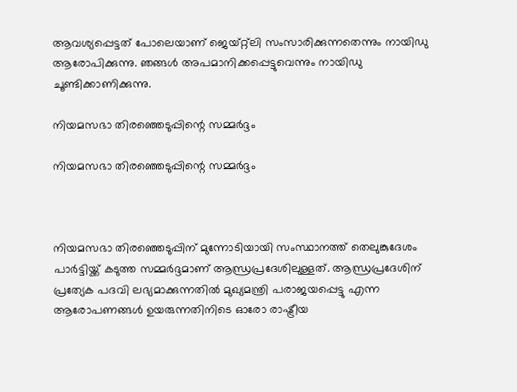ആവശ്യപ്പെട്ടത് പോലെയാണ് ജെയ്റ്റ്ലി സംസാരിക്കുന്നതെന്നും നായിഡു ആരോപിക്കുന്നു. ഞങ്ങള്‍ അപമാനിക്കപ്പെട്ടുവെന്നും നായിഡു ചൂണ്ടിക്കാണിക്കുന്നു.

നിയമസഭാ തിരഞ്ഞെടുപ്പിന്റെ സമ്മര്‍ദ്ദം

നിയമസഭാ തിരഞ്ഞെടുപ്പിന്റെ സമ്മര്‍ദ്ദം



നിയമസഭാ തിരഞ്ഞെടുപ്പിന് മുന്നോടിയായി സംസ്ഥാനത്ത് തെലുങ്കുദേശം പാര്‍ട്ടിയ്ക്ക് കടുത്ത സമ്മര്‍ദ്ദമാണ് ആന്ധ്രപ്രദേശിലുള്ളത്. ആന്ധ്രപ്രദേശിന് പ്രത്യേക പദവി ലഭ്യമാക്കുന്നതില്‍ മുഖ്യമന്ത്രി പരാജയപ്പെട്ടു എന്ന ആരോപണങ്ങള്‍ ഉയരുന്നതിനിടെ ഓരോ രാഷ്ട്രീയ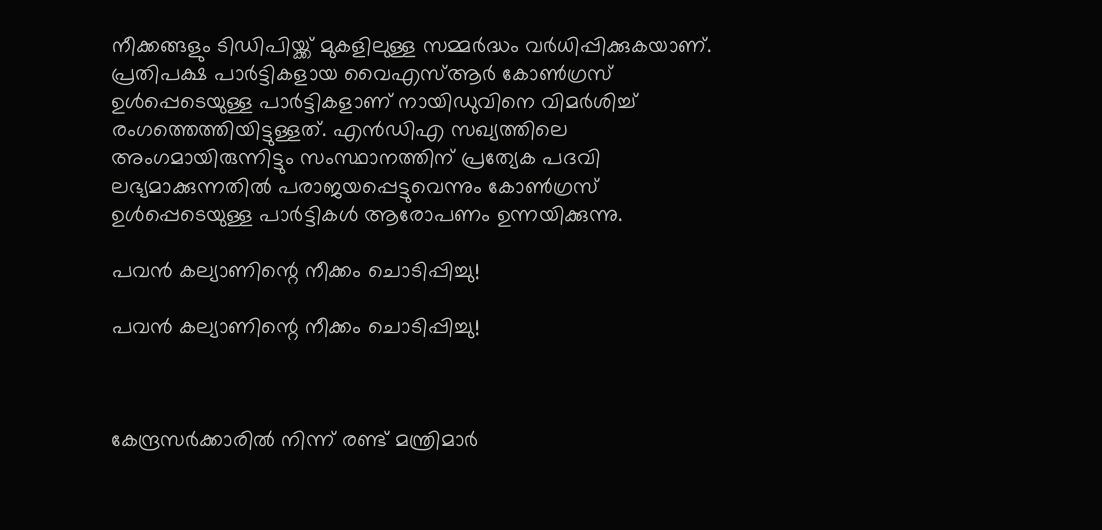നീക്കങ്ങളും ടിഡിപിയ്ക്ക് മുകളിലുള്ള സമ്മര്‍ദ്ധം വര്‍ധിപ്പിക്കുകയാണ്. പ്രതിപക്ഷ പാര്‍ട്ടികളായ വൈഎസ്ആര്‍ കോണ്‍ഗ്രസ് ഉള്‍പ്പെടെയുള്ള പാര്‍ട്ടികളാണ് നായിഡുവിനെ വിമര്‍ശിച്ച് രംഗത്തെത്തിയിട്ടുള്ളത്. എന്‍ഡിഎ സഖ്യത്തിലെ അംഗമായിരുന്നിട്ടും സംസ്ഥാനത്തിന് പ്രത്യേക പദവി ലഭ്യമാക്കുന്നതില്‍ പരാജയപ്പെട്ടുവെന്നും കോണ്‍ഗ്രസ് ഉള്‍പ്പെടെയുള്ള പാര്‍ട്ടികള്‍ ആരോപണം ഉന്നയിക്കുന്നു.

പവന്‍ കല്യാണിന്റെ നീക്കം ചൊടിപ്പിച്ചു!

പവന്‍ കല്യാണിന്റെ നീക്കം ചൊടിപ്പിച്ചു!



കേന്ദ്രസര്‍ക്കാരില്‍ നിന്ന് രണ്ട് മന്ത്രിമാര്‍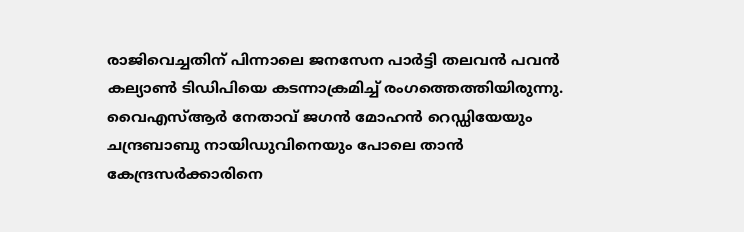രാജിവെച്ചതിന് പിന്നാലെ ജനസേന പാര്‍ട്ടി തലവന്‍ പവന്‍ കല്യാണ്‍ ടിഡിപിയെ കടന്നാക്രമിച്ച് രംഗത്തെത്തിയിരുന്നു. വൈഎസ്ആര്‍ നേതാവ് ജഗന്‍ മോഹന്‍ റെഡ്ഡിയേയും ചന്ദ്രബാബു നായിഡുവിനെയും പോലെ താന്‍ കേന്ദ്രസര്‍ക്കാരിനെ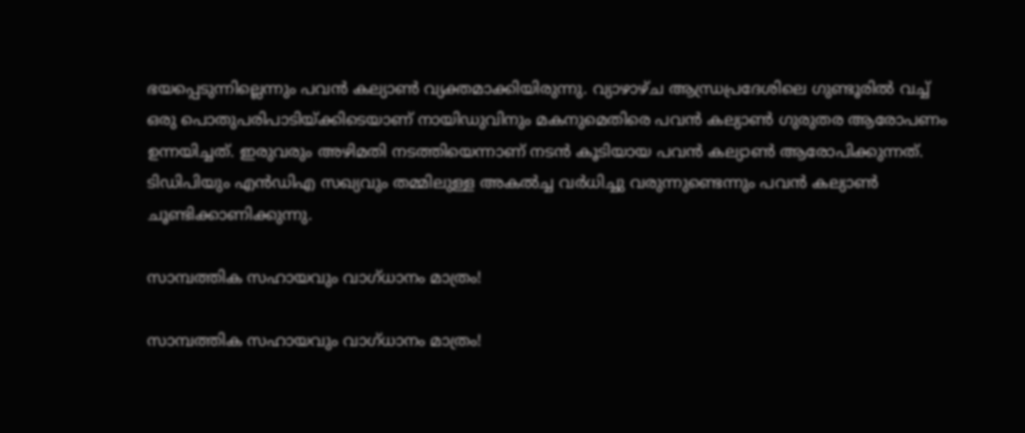ഭയപ്പെടുന്നില്ലെന്നും പവന്‍ കല്യാണ്‍ വ്യക്തമാക്കിയിരുന്നു. വ്യാഴാഴ്ച ആന്ധ്രപ്രദേശിലെ ഗുണ്ടൂരില്‍ വച്ച് ഒരു പൊതുപരിപാടിയ്ക്കിടെയാണ് നായിഡുവിനും മകനുമെതിരെ പവന്‍ കല്യാണ്‍ ഗുരുതര ആരോപണം ഉന്നയിച്ചത്. ഇരുവരും അഴിമതി നടത്തിയെന്നാണ് നടന്‍ കൂടിയായ പവന്‍ കല്യാണ്‍ ആരോപിക്കുന്നത്. ടിഡിപിയും എന്‍ഡിഎ സഖ്യവും തമ്മിലുള്ള അകല്‍ച്ച വര്‍ധിച്ചു വരുന്നുണ്ടെന്നും പവന്‍ കല്യാണ്‍ ചൂണ്ടിക്കാണിക്കുന്നു.

സാമ്പത്തിക സഹായവും വാഗ്ധാനം മാത്രം!

സാമ്പത്തിക സഹായവും വാഗ്ധാനം മാത്രം!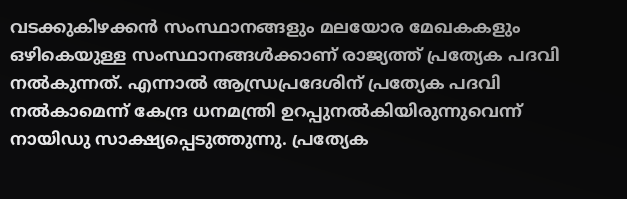വടക്കുകിഴക്കന്‍ സംസ്ഥാനങ്ങളും മലയോര മേഖകകളും ഒഴികെയുള്ള സംസ്ഥാനങ്ങള്‍ക്കാണ് രാജ്യത്ത് പ്രത്യേക പദവി നല്‍കുന്നത്. എന്നാല്‍ ആന്ധ്രപ്രദേശിന് പ്രത്യേക പദവി നല്‍കാമെന്ന് കേന്ദ്ര ധനമന്ത്രി ഉറപ്പുനല്‍കിയിരുന്നുവെന്ന് നായി‍ഡു സാക്ഷ്യപ്പെടുത്തുന്നു. പ്രത്യേക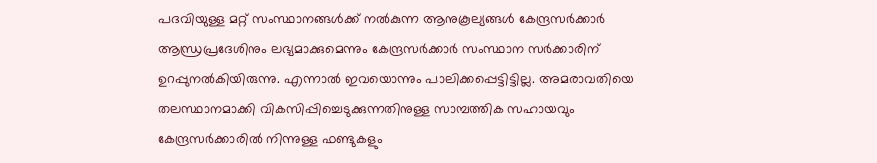പദവിയുള്ള മറ്റ് സംസ്ഥാനങ്ങള്‍ക്ക് നല്‍കുന്ന ആനുകൂല്യങ്ങള്‍ കേന്ദ്രസര്‍ക്കാര്‍ ആന്ധ്രപ്രദേശിനും ലഭ്യമാക്കുമെന്നും കേന്ദ്രസര്‍ക്കാര്‍ സംസ്ഥാന സര്‍ക്കാരിന് ഉറപ്പുനല്‍കിയിരുന്നു. എന്നാല്‍ ഇവയൊന്നും പാലിക്കപ്പെട്ടിട്ടില്ല. അമരാവതിയെ തലസ്ഥാനമാക്കി വികസിപ്പിച്ചെടുക്കുന്നതിനുള്ള സാമ്പത്തിക സഹായവും കേന്ദ്രസര്‍ക്കാരില്‍ നിന്നുള്ള ഫണ്ടുകളും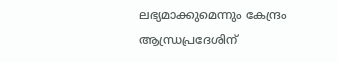ലഭ്യമാക്കുമെന്നും കേന്ദ്രം ആന്ധ്രപ്രദേശിന്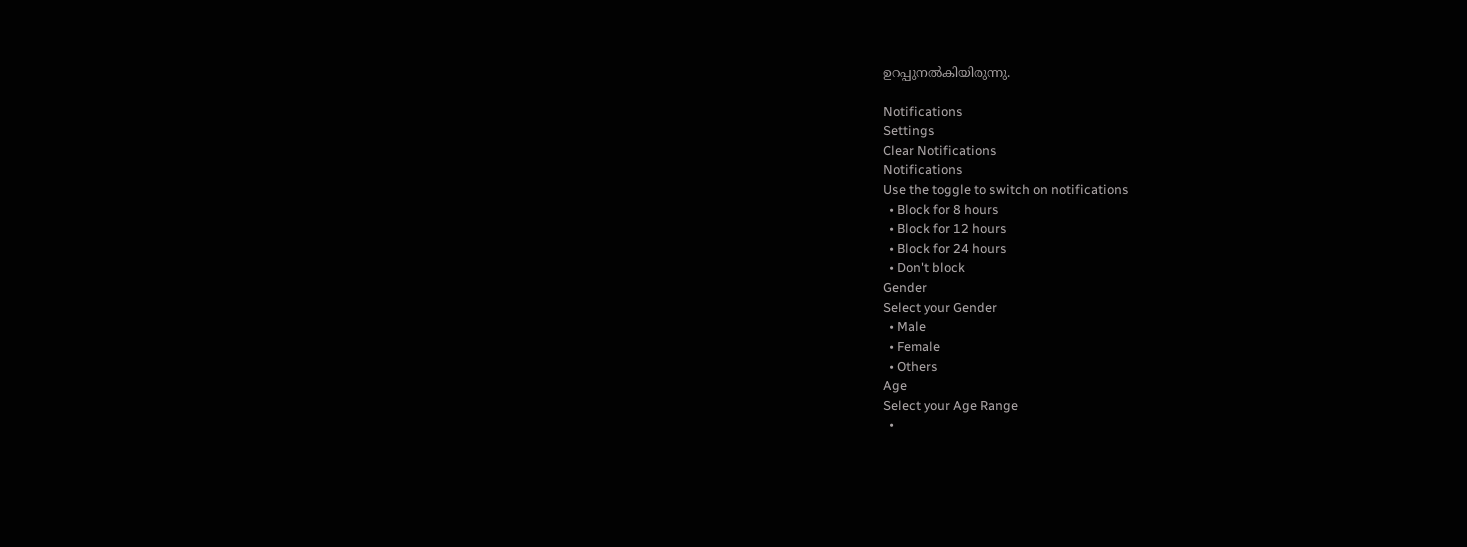ഉറപ്പുനല്‍കിയിരുന്നു.

Notifications
Settings
Clear Notifications
Notifications
Use the toggle to switch on notifications
  • Block for 8 hours
  • Block for 12 hours
  • Block for 24 hours
  • Don't block
Gender
Select your Gender
  • Male
  • Female
  • Others
Age
Select your Age Range
  •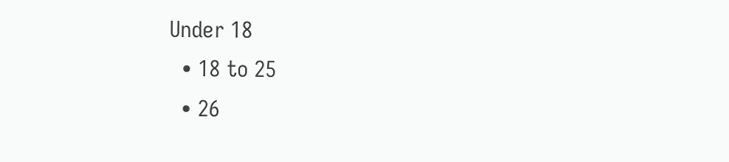Under 18
  • 18 to 25
  • 26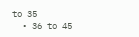to 35
  • 36 to 45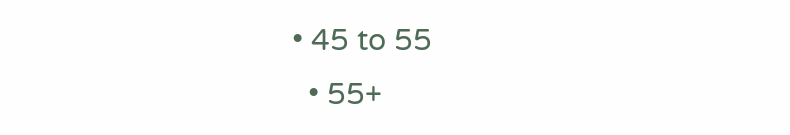• 45 to 55
  • 55+